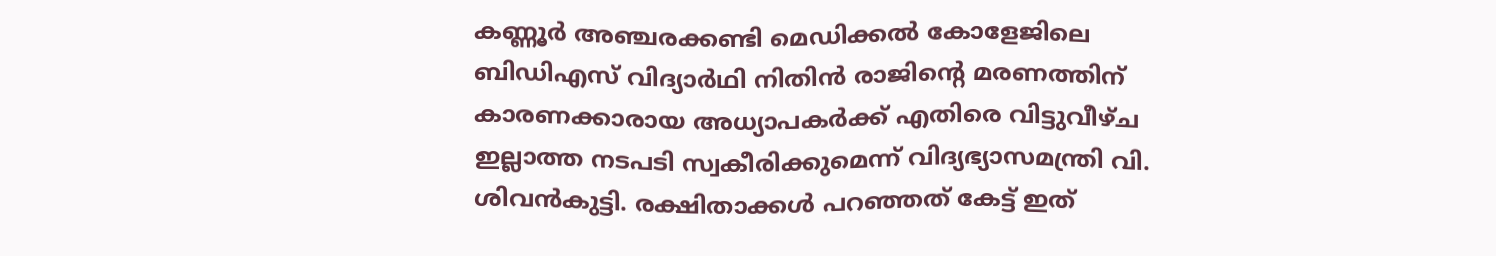കണ്ണൂർ അഞ്ചരക്കണ്ടി മെഡിക്കൽ കോളേജിലെ ബിഡിഎസ് വിദ്യാർഥി നിതിൻ രാജിന്റെ മരണത്തിന് കാരണക്കാരായ അധ്യാപകർക്ക് എതിരെ വിട്ടുവീഴ്ച ഇല്ലാത്ത നടപടി സ്വകീരിക്കുമെന്ന് വിദ്യഭ്യാസമന്ത്രി വി. ശിവൻകുട്ടി. രക്ഷിതാക്കൾ പറഞ്ഞത് കേട്ട് ഇത്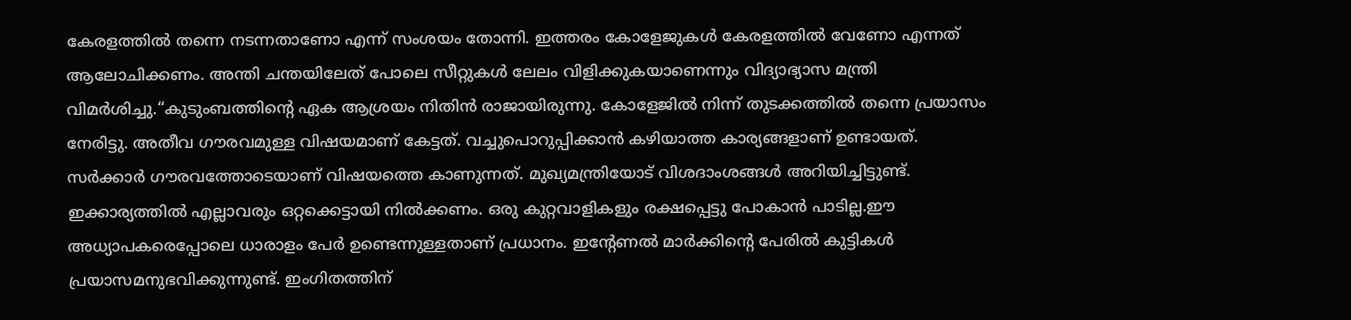കേരളത്തിൽ തന്നെ നടന്നതാണോ എന്ന് സംശയം തോന്നി. ഇത്തരം കോളേജുകൾ കേരളത്തിൽ വേണോ എന്നത് ആലോചിക്കണം. അന്തി ചന്തയിലേത് പോലെ സീറ്റുകൾ ലേലം വിളിക്കുകയാണെന്നും വിദ്യാഭ്യാസ മന്ത്രി വിമർശിച്ചു.“കുടുംബത്തിൻ്റെ ഏക ആശ്രയം നിതിൻ രാജായിരുന്നു. കോളേജിൽ നിന്ന് തുടക്കത്തിൽ തന്നെ പ്രയാസം നേരിട്ടു. അതീവ ഗൗരവമുള്ള വിഷയമാണ് കേട്ടത്. വച്ചുപൊറുപ്പിക്കാൻ കഴിയാത്ത കാര്യങ്ങളാണ് ഉണ്ടായത്. സർക്കാർ ഗൗരവത്തോടെയാണ് വിഷയത്തെ കാണുന്നത്. മുഖ്യമന്ത്രിയോട് വിശദാംശങ്ങൾ അറിയിച്ചിട്ടുണ്ട്. ഇക്കാര്യത്തിൽ എല്ലാവരും ഒറ്റക്കെട്ടായി നിൽക്കണം. ഒരു കുറ്റവാളികളും രക്ഷപ്പെട്ടു പോകാൻ പാടില്ല.ഈ അധ്യാപകരെപ്പോലെ ധാരാളം പേർ ഉണ്ടെന്നുള്ളതാണ് പ്രധാനം. ഇൻ്റേണൽ മാർക്കിന്റെ പേരിൽ കുട്ടികൾ പ്രയാസമനുഭവിക്കുന്നുണ്ട്. ഇംഗിതത്തിന്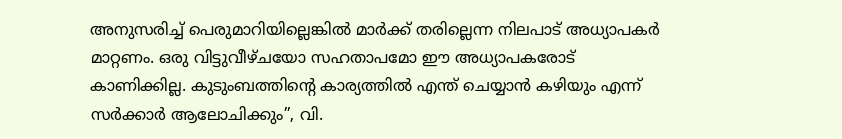അനുസരിച്ച് പെരുമാറിയില്ലെങ്കിൽ മാർക്ക് തരില്ലെന്ന നിലപാട് അധ്യാപകർ മാറ്റണം. ഒരു വിട്ടുവീഴ്ചയോ സഹതാപമോ ഈ അധ്യാപകരോട് കാണിക്കില്ല. കുടുംബത്തിൻ്റെ കാര്യത്തിൽ എന്ത് ചെയ്യാൻ കഴിയും എന്ന് സർക്കാർ ആലോചിക്കും”, വി.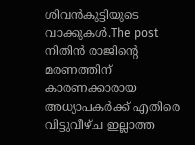ശിവൻകുട്ടിയുടെ വാക്കുകൾ.The post നിതിൻ രാജിന്റെ മരണത്തിന് കാരണക്കാരായ അധ്യാപകർക്ക് എതിരെ വിട്ടുവീഴ്ച ഇല്ലാത്ത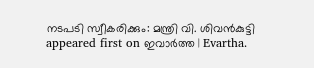നടപടി സ്വീകരിക്കും: മന്ത്രി വി. ശിവൻകുട്ടി appeared first on ഇവാർത്ത | Evartha.